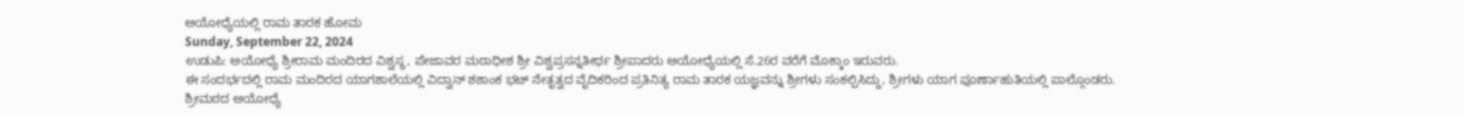ಅಯೋಧ್ಯೆಯಲ್ಲಿ ರಾಮ ತಾರಕ ಹೋಮ
Sunday, September 22, 2024
ಉಡುಪಿ: ಅಯೋಧ್ಯೆ ಶ್ರೀರಾಮ ಮಂದಿರದ ವಿಶ್ವಸ್ಥ, ಪೇಜಾವರ ಮಠಾಧೀಶ ಶ್ರೀ ವಿಶ್ವಪ್ರಸನ್ನತೀರ್ಥ ಶ್ರೀಪಾದರು ಅಯೋಧ್ಯೆಯಲ್ಲಿ ಸೆ.26ರ ವರೆಗೆ ಮೊಕ್ಕಾಂ ಇರುವರು.
ಈ ಸಂದರ್ಭದಲ್ಲಿ ರಾಮ ಮಂದಿರದ ಯಾಗಶಾಲೆಯಲ್ಲಿ ವಿದ್ವಾನ್ ಶಶಾಂಕ ಭಟ್ ನೇತೃತ್ವದ ವೈದಿಕರಿಂದ ಪ್ರತಿನಿತ್ಯ ರಾಮ ತಾರಕ ಯಜ್ಞವನ್ನು ಶ್ರೀಗಳು ಸಂಕಲ್ಪಿಸಿದ್ದು, ಶ್ರೀಗಳು ಯಾಗ ಪೂರ್ಣಾಹುತಿಯಲ್ಲಿ ಪಾಲ್ಗೊಂಡರು.
ಶ್ರೀಮಠದ ಅಯೋಧ್ಯೆ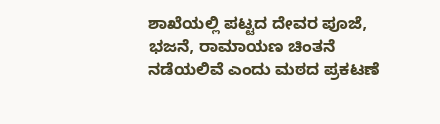ಶಾಖೆಯಲ್ಲಿ ಪಟ್ಟದ ದೇವರ ಪೂಜೆ, ಭಜನೆ, ರಾಮಾಯಣ ಚಿಂತನೆ ನಡೆಯಲಿವೆ ಎಂದು ಮಠದ ಪ್ರಕಟಣೆ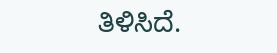ತಿಳಿಸಿದೆ.